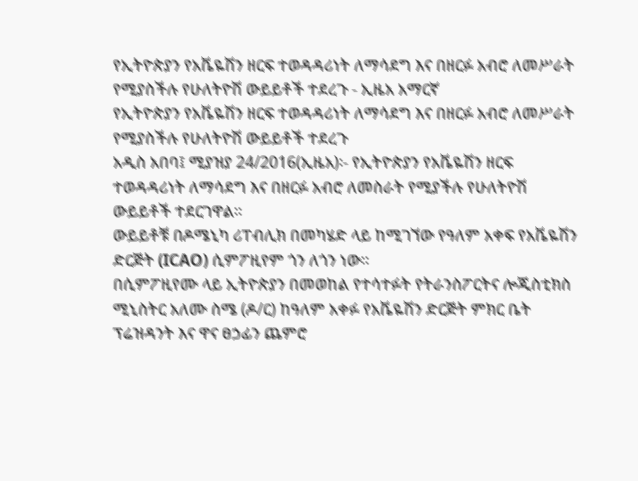የኢትዮጵያን የአቬዬሽን ዘርፍ ተወዳዳሪነት ለማሳደግ እና በዘርፉ አብሮ ለመሥራት የሚያስችሉ የሁለትዮሽ ውይይቶች ተደረጉ - ኢዜአ አማርኛ
የኢትዮጵያን የአቬዬሽን ዘርፍ ተወዳዳሪነት ለማሳደግ እና በዘርፉ አብሮ ለመሥራት የሚያስችሉ የሁለትዮሽ ውይይቶች ተደረጉ
አዲስ አበባ፤ ሚያዝያ 24/2016(ኢዜአ)፡- የኢትዮጵያን የአቬዬሽን ዘርፍ ተወዳዳሪነት ለማሳደግ እና በዘርፉ አብሮ ለመስራት የሚያችሉ የሁለትዮሽ ውይይቶች ተደርገዋል።
ውይይቶቹ በዶሜኒካ ሪፐብሊክ በመካሄድ ላይ ከሚገኘው የዓለም አቀፍ የአቬዬሽን ድርጅት (ICAO) ሲምፖዚየም ጎን ለጎን ነው።
በሲምፖዚየሙ ላይ ኢትዮጵያን በመወከል የተሳተፉት የትራንስፖርትና ሎጂስቲክስ ሚኒስትር አለሙ ስሜ (ዶ/ር) ከዓለም አቀፉ የአቬዬሽን ድርጅት ምክር ቤት ፕሬዝዳንት እና ዋና ፀኃፊን ጨምሮ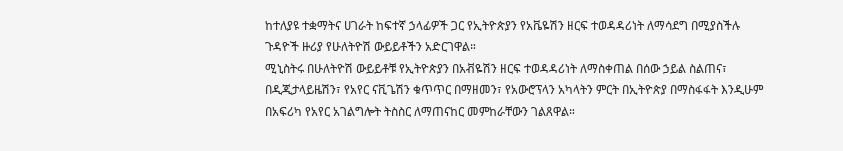ከተለያዩ ተቋማትና ሀገራት ከፍተኛ ኃላፊዎች ጋር የኢትዮጵያን የአቬዬሽን ዘርፍ ተወዳዳሪነት ለማሳደግ በሚያስችሉ ጉዳዮች ዙሪያ የሁለትዮሽ ውይይቶችን አድርገዋል።
ሚኒስትሩ በሁለትዮሽ ውይይቶቹ የኢትዮጵያን በአቭዬሽን ዘርፍ ተወዳዳሪነት ለማስቀጠል በሰው ኃይል ስልጠና፣ በዲጂታላይዜሽን፣ የአየር ናቪጌሽን ቁጥጥር በማዘመን፣ የአውሮፕላን አካላትን ምርት በኢትዮጵያ በማስፋፋት እንዲሁም በአፍሪካ የአየር አገልግሎት ትስስር ለማጠናከር መምከራቸውን ገልጸዋል።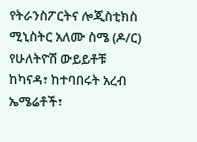የትራንስፖርትና ሎጂስቲክስ ሚኒስትር አለሙ ስሜ (ዶ/ር) የሁለትዮሽ ውይይቶቹ ከካናዳ፣ ከተባበሩት አረብ ኤሜሬቶች፣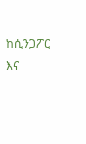ከሲንጋፖር እና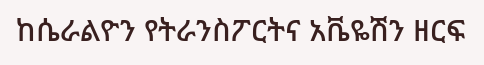ከሴራልዮን የትራንስፖርትና አቬዬሽን ዘርፍ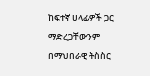ከፍተኛ ሀላፊዎች ጋር ማድረጋቸውንም በማህበራዊ ትስስር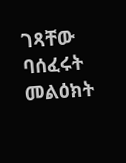ገጻቸው ባሰፈሩት መልዕክት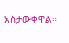አስታውቀዋል።